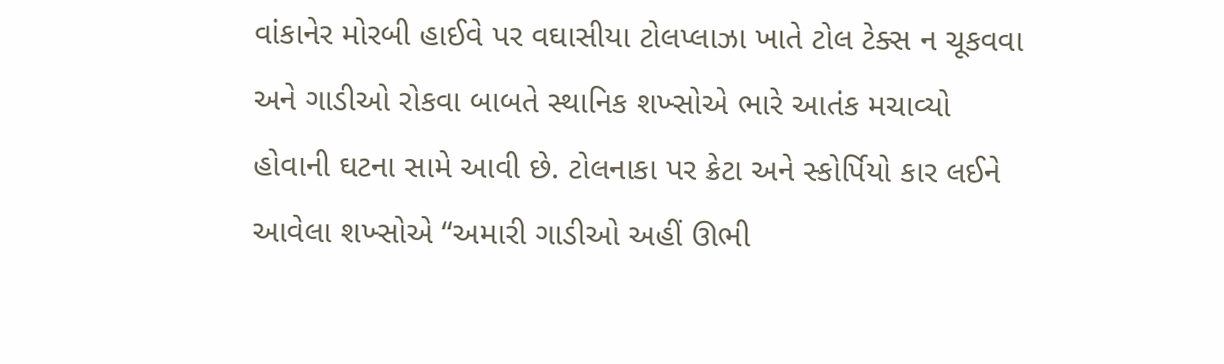વાંકાનેર મોરબી હાઈવે પર વઘાસીયા ટોલપ્લાઝા ખાતે ટોલ ટેક્સ ન ચૂકવવા અને ગાડીઓ રોકવા બાબતે સ્થાનિક શખ્સોએ ભારે આતંક મચાવ્યો હોવાની ઘટના સામે આવી છે. ટોલનાકા પર ક્રેટા અને સ્કોર્પિયો કાર લઈને આવેલા શખ્સોએ “અમારી ગાડીઓ અહીં ઊભી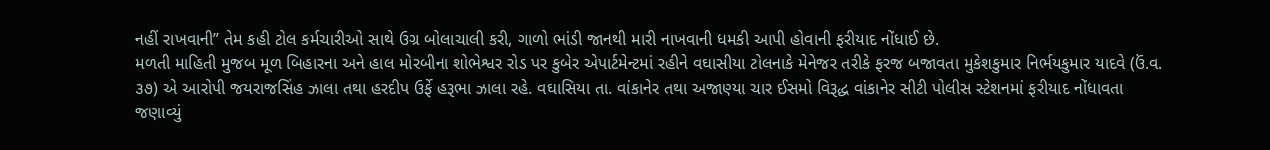નહીં રાખવાની” તેમ કહી ટોલ કર્મચારીઓ સાથે ઉગ્ર બોલાચાલી કરી, ગાળો ભાંડી જાનથી મારી નાખવાની ધમકી આપી હોવાની ફરીયાદ નોંધાઈ છે.
મળતી માહિતી મુજબ મૂળ બિહારના અને હાલ મોરબીના શોભેશ્વર રોડ પર કુબેર એપાર્ટમેન્ટમાં રહીને વઘાસીયા ટોલનાકે મેનેજર તરીકે ફરજ બજાવતા મુકેશકુમાર નિર્ભયકુમાર યાદવે (ઉં.વ. ૩૭) એ આરોપી જયરાજસિંહ ઝાલા તથા હરદીપ ઉર્ફે હરૂભા ઝાલા રહે. વઘાસિયા તા. વાંકાનેર તથા અજાણ્યા ચાર ઈસમો વિરૂદ્ધ વાંકાનેર સીટી પોલીસ સ્ટેશનમાં ફરીયાદ નોંધાવતા જણાવ્યું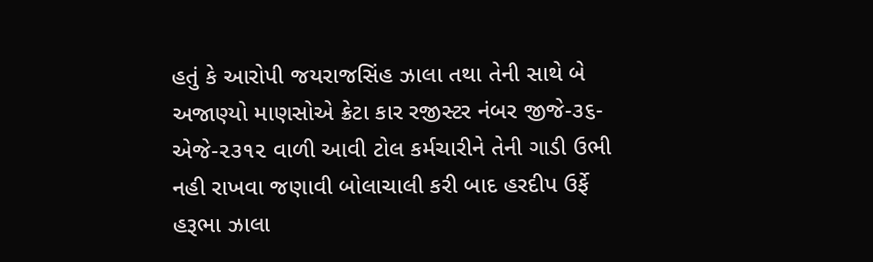હતું કે આરોપી જયરાજસિંહ ઝાલા તથા તેની સાથે બે અજાણ્યો માણસોએ ક્રેટા કાર રજીસ્ટર નંબર જીજે-૩૬-એજે-૨૩૧૨ વાળી આવી ટોલ કર્મચારીને તેની ગાડી ઉભી નહી રાખવા જણાવી બોલાચાલી કરી બાદ હરદીપ ઉર્ફે હરૂભા ઝાલા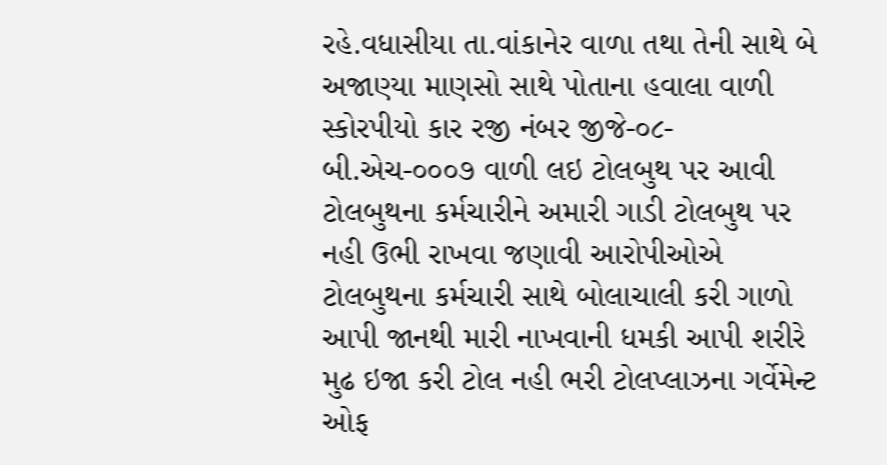રહે.વધાસીયા તા.વાંકાનેર વાળા તથા તેની સાથે બે અજાણ્યા માણસો સાથે પોતાના હવાલા વાળી સ્કોરપીયો કાર રજી નંબર જીજે-૦૮-બી.એચ-૦૦૦૭ વાળી લઇ ટોલબુથ પર આવી ટોલબુથના કર્મચારીને અમારી ગાડી ટોલબુથ પર નહી ઉભી રાખવા જણાવી આરોપીઓએ ટોલબુથના કર્મચારી સાથે બોલાચાલી કરી ગાળો આપી જાનથી મારી નાખવાની ધમકી આપી શરીરે મુઢ ઇજા કરી ટોલ નહી ભરી ટોલપ્લાઝના ગર્વેમેન્ટ ઓફ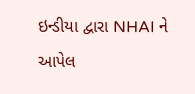ઇન્ડીયા દ્વારા NHAI ને આપેલ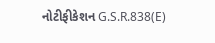નોટીફીકેશન G.S.R.838(E)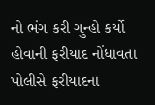નો ભંગ કરી ગુન્હો કર્યો હોવાની ફરીયાદ નોંધાવતા પોલીસે ફરીયાદના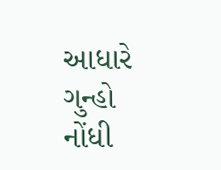આધારે ગુન્હો નોંધી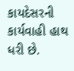કાયદેસરની કાર્યવાહી હાથ ધરી છે.